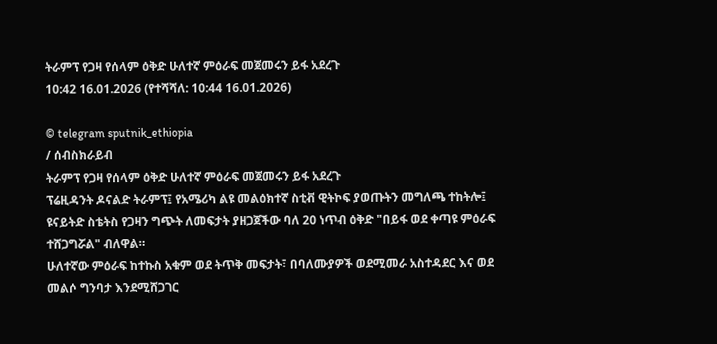ትራምፕ የጋዛ የሰላም ዕቅድ ሁለተኛ ምዕራፍ መጀመሩን ይፋ አደረጉ
10:42 16.01.2026 (የተሻሻለ: 10:44 16.01.2026)

© telegram sputnik_ethiopia
/ ሰብስክራይብ
ትራምፕ የጋዛ የሰላም ዕቅድ ሁለተኛ ምዕራፍ መጀመሩን ይፋ አደረጉ
ፕሬዚዳንት ዶናልድ ትራምፕ፤ የአሜሪካ ልዩ መልዕክተኛ ስቲቭ ዊትኮፍ ያወጡትን መግለጫ ተከትሎ፤ ዩናይትድ ስቴትስ የጋዛን ግጭት ለመፍታት ያዘጋጀችው ባለ 20 ነጥብ ዕቅድ "በይፋ ወደ ቀጣዩ ምዕራፍ ተሸጋግሯል" ብለዋል።
ሁለተኛው ምዕራፍ ከተኩስ አቁም ወደ ትጥቅ መፍታት፣ በባለሙያዎች ወደሚመራ አስተዳደር እና ወደ መልሶ ግንባታ እንደሚሸጋገር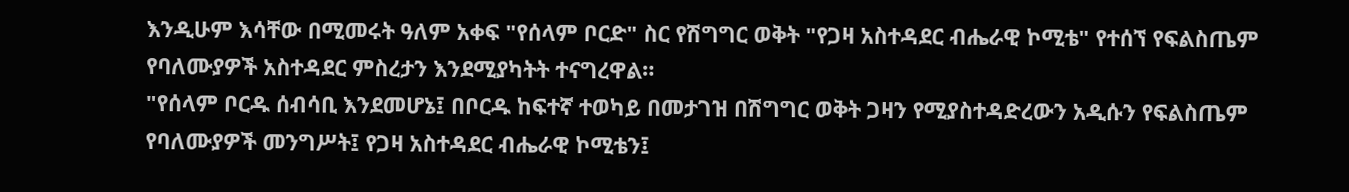እንዲሁም እሳቸው በሚመሩት ዓለም አቀፍ "የሰላም ቦርድ" ስር የሽግግር ወቅት "የጋዛ አስተዳደር ብሔራዊ ኮሚቴ" የተሰኘ የፍልስጤም የባለሙያዎች አስተዳደር ምስረታን እንደሚያካትት ተናግረዋል።
"የሰላም ቦርዱ ሰብሳቢ እንደመሆኔ፤ በቦርዱ ከፍተኛ ተወካይ በመታገዝ በሽግግር ወቅት ጋዛን የሚያስተዳድረውን አዲሱን የፍልስጤም የባለሙያዎች መንግሥት፤ የጋዛ አስተዳደር ብሔራዊ ኮሚቴን፤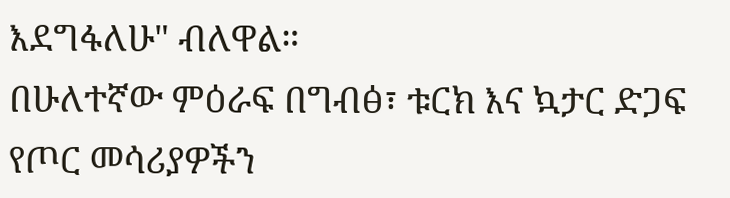እደግፋለሁ" ብለዋል።
በሁለተኛው ምዕራፍ በግብፅ፣ ቱርክ እና ኳታር ድጋፍ የጦር መሳሪያዎችን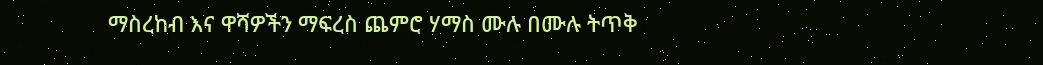ማስረከብ እና ዋሻዎችን ማፍረስ ጨምሮ ሃማስ ሙሉ በሙሉ ትጥቅ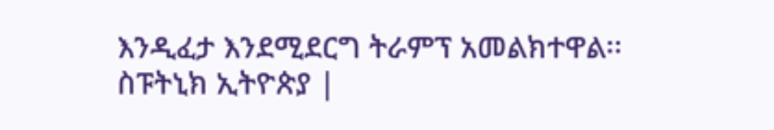እንዲፈታ እንደሚደርግ ትራምፕ አመልክተዋል፡፡
ስፑትኒክ ኢትዮጵያ |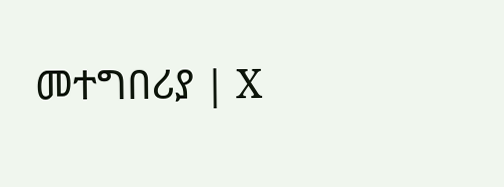መተግበሪያ | X